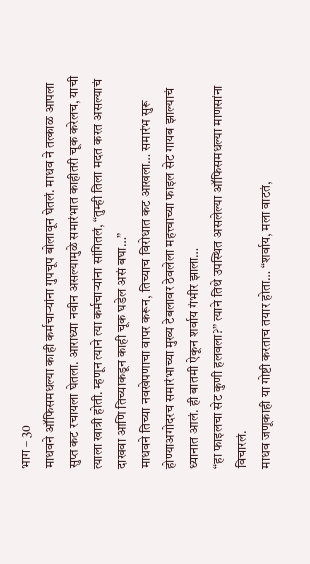भाग – 30
माधवने ऑफिसमधल्या काही कर्मचाऱ्यांना गुपचूप बोलावून घेतलं. माधव ने तत्काळ आपला सुप्त कट रचायला घेतला. आराध्या नवीन असल्यामुळे समारंभात काहीतरी चूक करेलच, याची त्याला खात्री होती. म्हणून त्याने त्या कर्मचाऱ्यांना सांगितलं, “तुम्ही तिला मदत करत असल्याचं दाखवा आणि तिच्याकडून काही चूक घडेल असं बघा…”
माधवने तिच्या नवखेपणाचा वापर करून, तिच्याच विरोधात कट आखला… समारंभ सुरू होण्याअगोदरच समारंभाच्या मुख्य टेबलावर ठेवलेला महत्त्वाच्या फाइल सेट गायब झाल्याचं ध्यानात आलं. ही बातमी ऐकून शर्वाय गंभीर झाला…
“हा फाइलचा सेट कुणी हलवला?” त्याने तिथे उपस्थित असलेल्या ऑफिसमधल्या माणसांना विचारलं.
माधव जणूकाही या गोष्टी करताच तयार होता… “शर्वाय, मला वाटतं,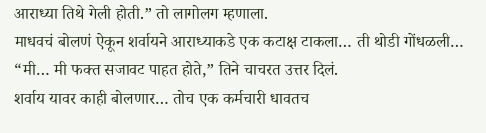आराध्या तिथे गेली होती.” तो लागोलग म्हणाला.
माधवचं बोलणं ऐकून शर्वायने आराध्याकडे एक कटाक्ष टाकला… ती थोडी गोंधळली…
“मी… मी फक्त सजावट पाहत होते,” तिने चाचरत उत्तर दिलं.
शर्वाय यावर काही बोलणार… तोच एक कर्मचारी धावतच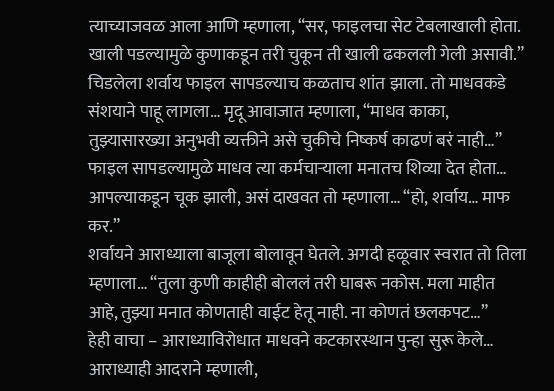त्याच्याजवळ आला आणि म्हणाला, “सर, फाइलचा सेट टेबलाखाली होता. खाली पडल्यामुळे कुणाकडून तरी चुकून ती खाली ढकलली गेली असावी.”
चिडलेला शर्वाय फाइल सापडल्याच कळताच शांत झाला. तो माधवकडे संशयाने पाहू लागला… मृदू आवाजात म्हणाला, “माधव काका, तुझ्यासारख्या अनुभवी व्यक्तीने असे चुकीचे निष्कर्ष काढणं बरं नाही…”
फाइल सापडल्यामुळे माधव त्या कर्मचाऱ्याला मनातच शिव्या देत होता… आपल्याकडून चूक झाली, असं दाखवत तो म्हणाला… “हो, शर्वाय… माफ कर.”
शर्वायने आराध्याला बाजूला बोलावून घेतले. अगदी हळूवार स्वरात तो तिला म्हणाला… “तुला कुणी काहीही बोललं तरी घाबरू नकोस. मला माहीत आहे, तुझ्या मनात कोणताही वाईट हेतू नाही. ना कोणतं छलकपट…”
हेही वाचा – आराध्याविरोधात माधवने कटकारस्थान पुन्हा सुरू केले…
आराध्याही आदराने म्हणाली,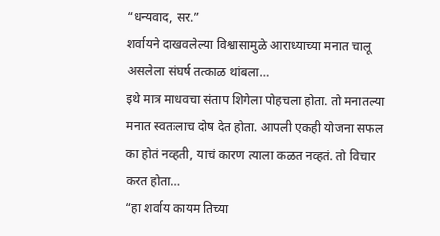“धन्यवाद, सर.”
शर्वायने दाखवलेल्या विश्वासामुळे आराध्याच्या मनात चालू असलेला संघर्ष तत्काळ थांबला…
इथे मात्र माधवचा संताप शिगेला पोहचला होता. तो मनातल्या मनात स्वतःलाच दोष देत होता. आपली एकही योजना सफल का होतं नव्हती, याचं कारण त्याला कळत नव्हतं. तो विचार करत होता…
“हा शर्वाय कायम तिच्या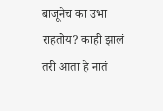बाजूनेच का उभा राहतोय? काही झालं तरी आता हे नातं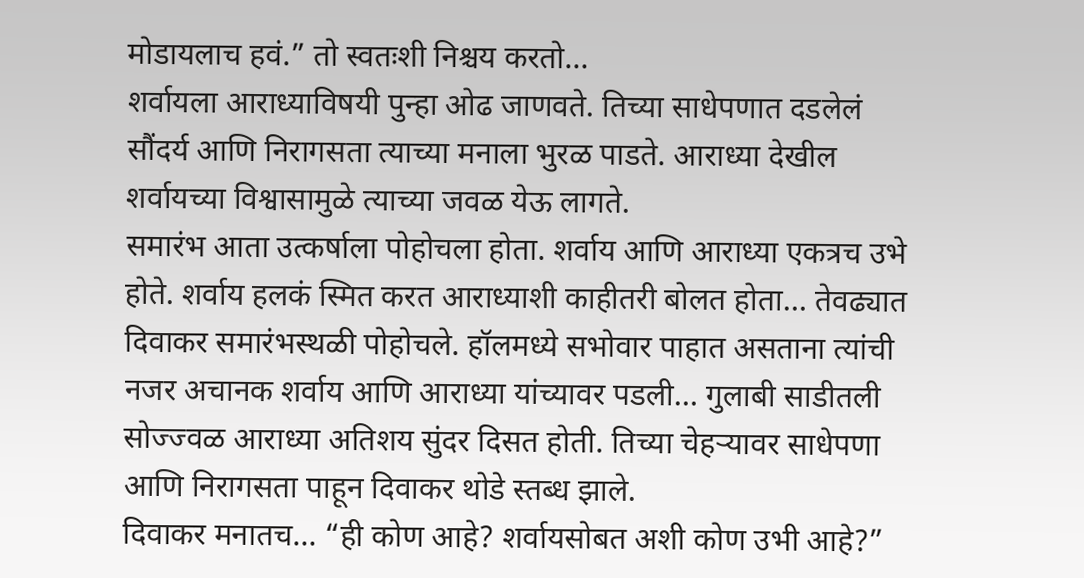मोडायलाच हवं.” तो स्वतःशी निश्चय करतो…
शर्वायला आराध्याविषयी पुन्हा ओढ जाणवते. तिच्या साधेपणात दडलेलं सौंदर्य आणि निरागसता त्याच्या मनाला भुरळ पाडते. आराध्या देखील शर्वायच्या विश्वासामुळे त्याच्या जवळ येऊ लागते.
समारंभ आता उत्कर्षाला पोहोचला होता. शर्वाय आणि आराध्या एकत्रच उभे होते. शर्वाय हलकं स्मित करत आराध्याशी काहीतरी बोलत होता… तेवढ्यात दिवाकर समारंभस्थळी पोहोचले. हॉलमध्ये सभोवार पाहात असताना त्यांची नजर अचानक शर्वाय आणि आराध्या यांच्यावर पडली… गुलाबी साडीतली सोज्ज्वळ आराध्या अतिशय सुंदर दिसत होती. तिच्या चेहऱ्यावर साधेपणा आणि निरागसता पाहून दिवाकर थोडे स्तब्ध झाले.
दिवाकर मनातच… “ही कोण आहे? शर्वायसोबत अशी कोण उभी आहे?”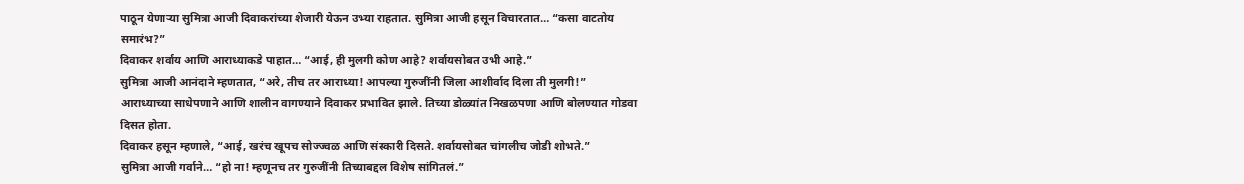पाठून येणाऱ्या सुमित्रा आजी दिवाकरांच्या शेजारी येऊन उभ्या राहतात. सुमित्रा आजी हसून विचारतात… “कसा वाटतोय समारंभ?”
दिवाकर शर्वाय आणि आराध्याकडे पाहात… “आई, ही मुलगी कोण आहे? शर्वायसोबत उभी आहे.”
सुमित्रा आजी आनंदाने म्हणतात, “अरे, तीच तर आराध्या! आपल्या गुरुजींनी जिला आशीर्वाद दिला ती मुलगी!”
आराध्याच्या साधेपणाने आणि शालीन वागण्याने दिवाकर प्रभावित झाले. तिच्या डोळ्यांत निखळपणा आणि बोलण्यात गोडवा दिसत होता.
दिवाकर हसून म्हणाले, “आई, खरंच खूपच सोज्ज्वळ आणि संस्कारी दिसते. शर्वायसोबत चांगलीच जोडी शोभते.”
सुमित्रा आजी गर्वाने… “हो ना! म्हणूनच तर गुरुजींनी तिच्याबद्दल विशेष सांगितलं.”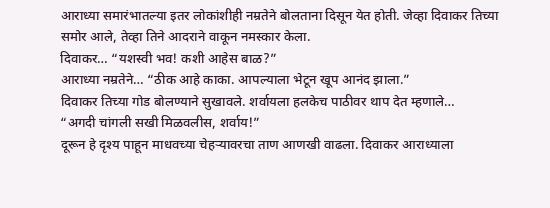आराध्या समारंभातल्या इतर लोकांशीही नम्रतेने बोलताना दिसून येत होती. जेव्हा दिवाकर तिच्या समोर आले, तेव्हा तिने आदराने वाकून नमस्कार केला.
दिवाकर… “यशस्वी भव! कशी आहेस बाळ?”
आराध्या नम्रतेने… “ठीक आहे काका. आपल्याला भेटून खूप आनंद झाला.”
दिवाकर तिच्या गोड बोलण्याने सुखावले. शर्वायला हलकेच पाठीवर थाप देत म्हणाले…
“अगदी चांगली सखी मिळवलीस, शर्वाय!”
दूरून हे दृश्य पाहून माधवच्या चेहऱ्यावरचा ताण आणखी वाढला. दिवाकर आराध्याला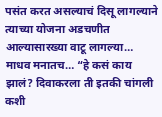पसंत करत असल्याचं दिसू लागल्याने त्याच्या योजना अडचणीत आल्यासारख्या वाटू लागल्या…
माधव मनातच… “हे कसं काय झालं? दिवाकरला ती इतकी चांगली कशी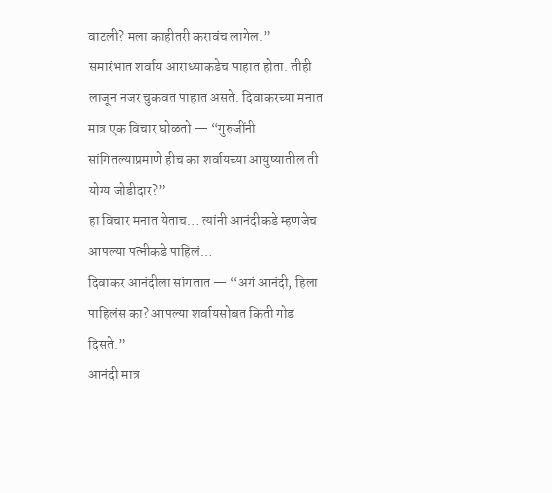वाटली? मला काहीतरी करावंच लागेल.”
समारंभात शर्वाय आराध्याकडेच पाहात होता. तीही लाजून नजर चुकवत पाहात असते. दिवाकरच्या मनात मात्र एक विचार घोळतो — “गुरुजींनी सांगितल्याप्रमाणे हीच का शर्वायच्या आयुष्यातील ती योग्य जोडीदार?”
हा विचार मनात येताच… त्यांनी आनंदीकडे म्हणजेच आपल्या पत्नीकडे पाहिलं…
दिवाकर आनंदीला सांगतात — “अगं आनंदी, हिला पाहिलंस का? आपल्या शर्वायसोबत किती गोड दिसते.”
आनंदी मात्र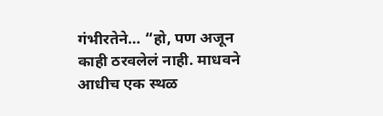गंभीरतेने… “हो, पण अजून काही ठरवलेलं नाही. माधवने आधीच एक स्थळ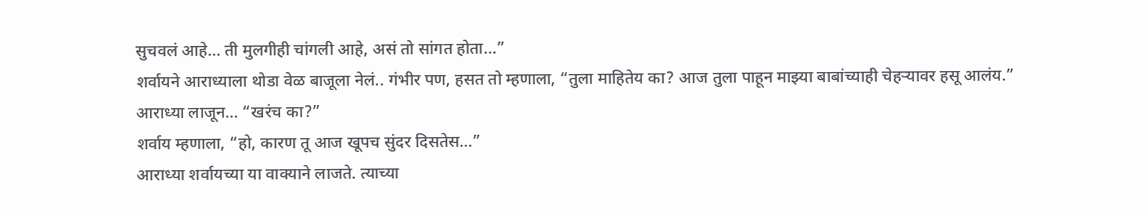सुचवलं आहे… ती मुलगीही चांगली आहे, असं तो सांगत होता…”
शर्वायने आराध्याला थोडा वेळ बाजूला नेलं.. गंभीर पण, हसत तो म्हणाला, “तुला माहितेय का? आज तुला पाहून माझ्या बाबांच्याही चेहऱ्यावर हसू आलंय.”
आराध्या लाजून… “खरंच का?”
शर्वाय म्हणाला, “हो, कारण तू आज खूपच सुंदर दिसतेस…”
आराध्या शर्वायच्या या वाक्याने लाजते. त्याच्या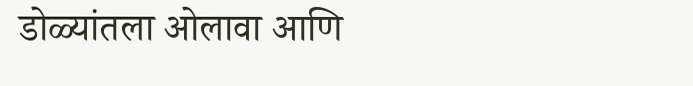डोळ्यांतला ओलावा आणि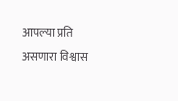आपल्या प्रति असणारा विश्वास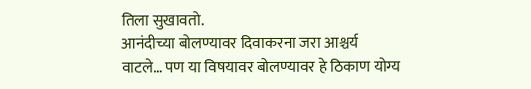तिला सुखावतो.
आनंदीच्या बोलण्यावर दिवाकरना जरा आश्चर्य वाटले… पण या विषयावर बोलण्यावर हे ठिकाण योग्य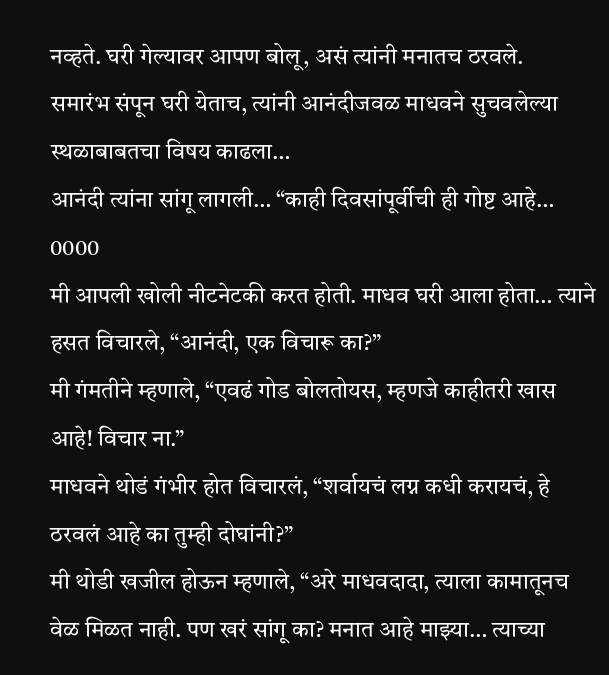नव्हते. घरी गेल्यावर आपण बोलू, असं त्यांनी मनातच ठरवले.
समारंभ संपून घरी येताच, त्यांनी आनंदीजवळ माधवने सुचवलेल्या स्थळाबाबतचा विषय काढला…
आनंदी त्यांना सांगू लागली… “काही दिवसांपूर्वीची ही गोष्ट आहे…
0000
मी आपली खोली नीटनेटकी करत होती. माधव घरी आला होता… त्याने हसत विचारले, “आनंदी, एक विचारू का?”
मी गंमतीने म्हणाले, “एवढं गोड बोलतोयस, म्हणजे काहीतरी खास आहे! विचार ना.”
माधवने थोडं गंभीर होत विचारलं, “शर्वायचं लग्न कधी करायचं, हे ठरवलं आहे का तुम्ही दोघांनी?”
मी थोडी खजील होऊन म्हणाले, “अरे माधवदादा, त्याला कामातूनच वेळ मिळत नाही. पण खरं सांगू का? मनात आहे माझ्या… त्याच्या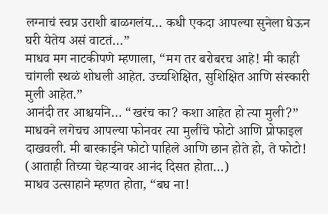लग्नाचं स्वप्न उराशी बाळगलंय… कधी एकदा आपल्या सुनेला घेऊन घरी येतेय असं वाटतं…”
माधव मग नाटकीपणे म्हणाला, “मग तर बरोबरच आहे! मी काही चांगली स्थळं शोधली आहेत. उच्चशिक्षित, सुशिक्षित आणि संस्कारी मुली आहेत.”
आनंदी तर आश्चर्याने… “खरंच का? कशा आहेत हो त्या मुली?”
माधवने लगेचच आपल्या फोनवर त्या मुलींचे फोटो आणि प्रोफाइल दाखवली. मी बारकाईने फोटो पाहिले आणि छान होते हो, ते फोटो! (आताही तिच्या चेहऱ्यावर आनंद दिसत होता…)
माधव उत्साहाने म्हणत होता, “बघ ना!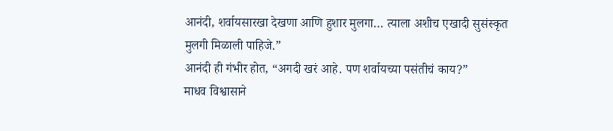आनंदी, शर्वायसारखा देखणा आणि हुशार मुलगा… त्याला अशीच एखादी सुसंस्कृत मुलगी मिळाली पाहिजे.”
आनंदी ही गंभीर होत, “अगदी खरं आहे. पण शर्वायच्या पसंतीचं काय?”
माधव विश्वासाने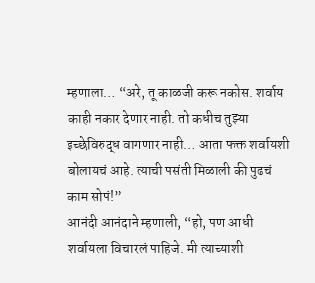म्हणाला… “अरे, तू काळजी करू नकोस. शर्वाय काही नकार देणार नाही. तो कधीच तुझ्या इच्छेविरुद्ध वागणार नाही… आता फक्त शर्वायशी बोलायचं आहे. त्याची पसंती मिळाली की पुढचं काम सोपं!”
आनंदी आनंदाने म्हणाली, “हो, पण आधी शर्वायला विचारलं पाहिजे. मी त्याच्याशी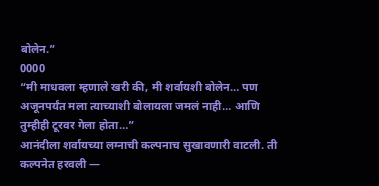बोलेन.”
0000
“मी माधवला म्हणाले खरी की, मी शर्वायशी बोलेन… पण अजूनपर्यंत मला त्याच्याशी बोलायला जमलं नाही… आणि तुम्हीही टूरवर गेला होता…”
आनंदीला शर्वायच्या लग्नाची कल्पनाच सुखावणारी वाटली. ती कल्पनेत हरवली —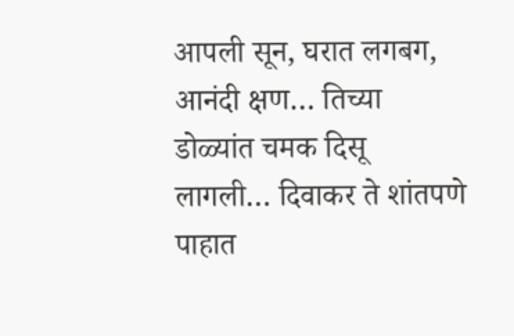आपली सून, घरात लगबग, आनंदी क्षण… तिच्या डोळ्यांत चमक दिसू लागली… दिवाकर ते शांतपणे पाहात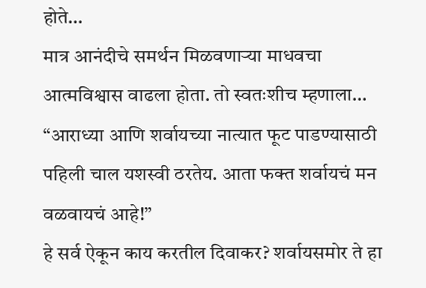होते…
मात्र आनंदीचे समर्थन मिळवणाऱ्या माधवचा आत्मविश्वास वाढला होता. तो स्वतःशीच म्हणाला… “आराध्या आणि शर्वायच्या नात्यात फूट पाडण्यासाठी पहिली चाल यशस्वी ठरतेय. आता फक्त शर्वायचं मन वळवायचं आहे!”
हे सर्व ऐकून काय करतील दिवाकर? शर्वायसमोर ते हा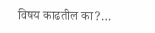विषय काढतील का?…